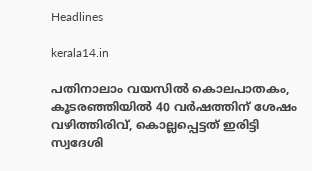Headlines

kerala14.in

പതിനാലാം വയസില്‍ കൊലപാതകം, കൂടരഞ്ഞിയില്‍ 40 വര്‍ഷത്തിന് ശേഷം വഴിത്തിരിവ്, കൊല്ലപ്പെട്ടത് ഇരിട്ടി സ്വദേശി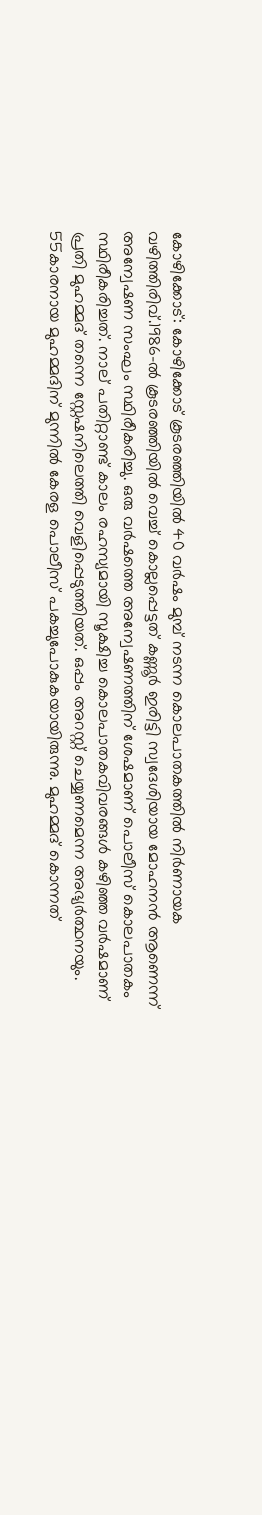കോഴിക്കോട്: കോഴിക്കോട് കൂടരഞ്ഞിയില്‍ 40 വര്‍ഷം മുമ്പ് നടന്ന കൊലപാതകത്തില്‍ നിര്‍ണായക വഴിത്തിരിവ്.1986-ല്‍ കൂടരഞ്ഞിയില്‍ വെച്ച് കൊല്ലപ്പെട്ടത് കണ്ണൂര്‍ ഇരിട്ടി സ്വദേശിയായ മോഹനന്‍ ആണെന്ന് അന്വേഷണ സംഘം സ്ഥിരീകരിച്ചു. ഒരു വര്‍ഷത്തെ അന്വേഷണത്തിന് ശേഷമാണ് പൊലീസ് കൊലപാതകം സ്ഥിരീകരിച്ചത്. നാല് പതിറ്റാണ്ട് കാലം രഹസ്യമായി സൂക്ഷിച്ച കൊലപാതകവിവരങ്ങള്‍ കഴിഞ്ഞ വര്‍ഷമാണ് പ്രതി മുഹമ്മദ് തന്നെ സ്റ്റേഷനിലെത്തി വെളിപ്പെടുത്തിയത്. ഒപ്പം അറസ്റ്റ് ചെയ്യണമെന്ന അഭ്യര്‍ത്ഥനയും. 55കാരനായ മുഹമ്മദിന് മുന്നില്‍ കേരള പൊലീസ് പകച്ചുപോകുകയായിരുന്നു. മുഹമ്മദ് കൊന്നത്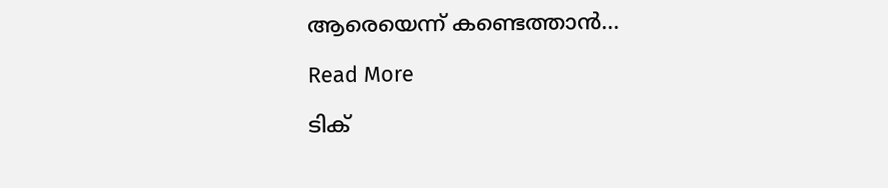ആരെയെന്ന് കണ്ടെത്താന്‍…

Read More

ടിക്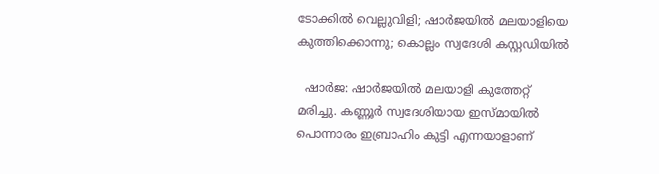ടോക്കില്‍ വെല്ലുവിളി; ഷാര്‍ജയില്‍ മലയാളിയെ കുത്തിക്കൊന്നു; കൊല്ലം സ്വദേശി കസ്റ്റഡിയില്‍

  ഷാര്‍ജ: ഷാര്‍ജയില്‍ മലയാളി കുത്തേറ്റ് മരിച്ചു. കണ്ണൂര്‍ സ്വദേശിയായ ഇസ്മായില്‍ പൊന്നാരം ഇബ്രാഹിം കുട്ടി എന്നയാളാണ്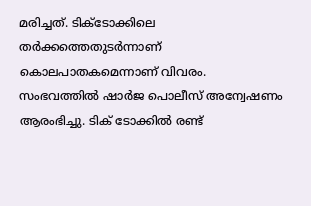മരിച്ചത്. ടിക്ടോക്കിലെ തര്‍ക്കത്തെതുടര്‍ന്നാണ് കൊലപാതകമെന്നാണ് വിവരം. സംഭവത്തില്‍ ഷാര്‍ജ പൊലീസ് അന്വേഷണം ആരംഭിച്ചു. ടിക് ടോക്കില്‍ രണ്ട്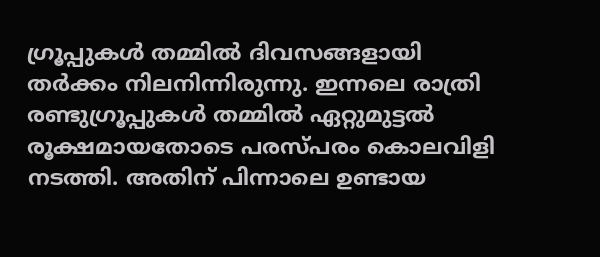ഗ്രൂപ്പുകള്‍ തമ്മില്‍ ദിവസങ്ങളായി തര്‍ക്കം നിലനിന്നിരുന്നു. ഇന്നലെ രാത്രി രണ്ടുഗ്രൂപ്പുകള്‍ തമ്മില്‍ ഏറ്റുമുട്ടല്‍ രൂക്ഷമായതോടെ പരസ്പരം കൊലവിളി നടത്തി. അതിന് പിന്നാലെ ഉണ്ടായ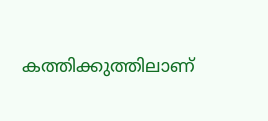കത്തിക്കുത്തിലാണ്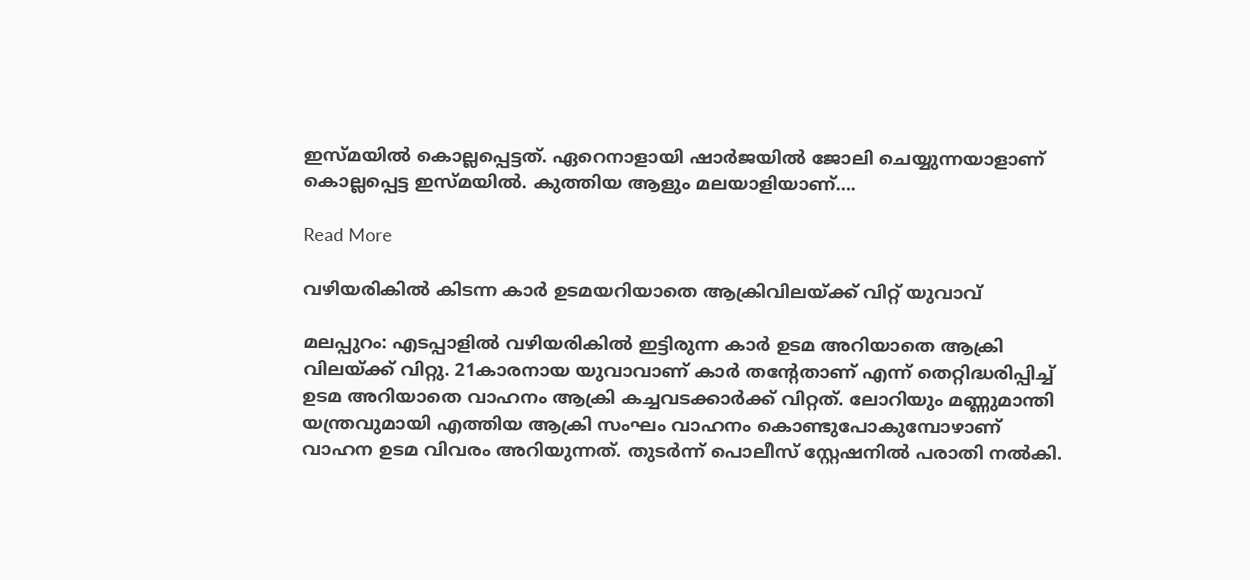ഇസ്മയില്‍ കൊല്ലപ്പെട്ടത്. ഏറെനാളായി ഷാര്‍ജയില്‍ ജോലി ചെയ്യുന്നയാളാണ് കൊല്ലപ്പെട്ട ഇസ്മയില്‍. കുത്തിയ ആളും മലയാളിയാണ്….

Read More

വഴിയരികിൽ കിടന്ന കാർ ഉടമയറിയാതെ ആക്രിവിലയ്ക്ക് വിറ്റ് യുവാവ്

മലപ്പുറം: എടപ്പാളിൽ വഴിയരികില്‍ ഇട്ടിരുന്ന കാര്‍ ഉടമ അറിയാതെ ആക്രി വിലയ്ക്ക് വിറ്റു. 21കാരനായ യുവാവാണ് കാര്‍ തന്റേതാണ് എന്ന് തെറ്റിദ്ധരിപ്പിച്ച് ഉടമ അറിയാതെ വാഹനം ആക്രി കച്ചവടക്കാര്‍ക്ക് വിറ്റത്. ലോറിയും മണ്ണുമാന്തി യന്ത്രവുമായി എത്തിയ ആക്രി സംഘം വാഹനം കൊണ്ടുപോകുമ്പോഴാണ് വാഹന ഉടമ വിവരം അറിയുന്നത്. തുടര്‍ന്ന് പൊലീസ് സ്റ്റേഷനില്‍ പരാതി നല്‍കി.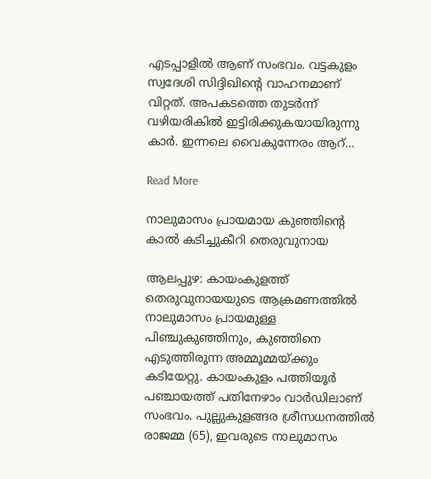എടപ്പാളില്‍ ആണ് സംഭവം. വട്ടകുളം സ്വദേശി സിദ്ദിഖിന്റെ വാഹനമാണ് വിറ്റത്. അപകടത്തെ തുടര്‍ന്ന് വഴിയരികില്‍ ഇട്ടിരിക്കുകയായിരുന്നു കാര്‍. ഇന്നലെ വൈകുന്നേരം ആറ്…

Read More

നാലുമാസം പ്രായമായ കുഞ്ഞിന്റെ കാല്‍ കടിച്ചുകീറി തെരുവുനായ

ആലപ്പുഴ: കായംകുളത്ത് തെരുവുനായയുടെ ആക്രമണത്തില്‍ നാലുമാസം പ്രായമുള്ള പിഞ്ചുകുഞ്ഞിനും, കുഞ്ഞിനെ എടുത്തിരുന്ന അമ്മൂമ്മയ്ക്കും കടിയേറ്റു. കായംകുളം പത്തിയൂര്‍ പഞ്ചായത്ത് പതിനേഴാം വാര്‍ഡിലാണ് സംഭവം. പുല്ലുകുളങ്ങര ശ്രീസധനത്തില്‍ രാജമ്മ (65), ഇവരുടെ നാലുമാസം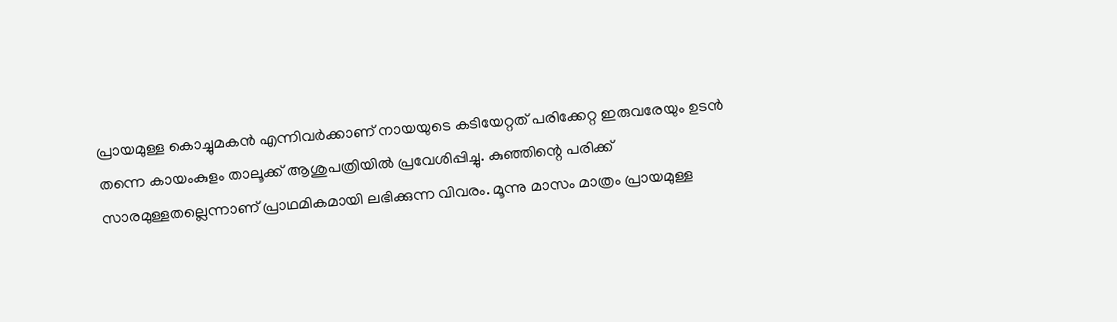പ്രായമുള്ള കൊച്ചുമകന്‍ എന്നിവര്‍ക്കാണ് നായയുടെ കടിയേറ്റത് പരിക്കേറ്റ ഇരുവരേയും ഉടന്‍ തന്നെ കായംകുളം താലൂക്ക് ആശുപത്രിയില്‍ പ്രവേശിപ്പിച്ചു. കുഞ്ഞിന്റെ പരിക്ക് സാരമുള്ളതല്ലെന്നാണ് പ്രാഥമികമായി ലഭിക്കുന്ന വിവരം. മൂന്നു മാസം മാത്രം പ്രായമുള്ള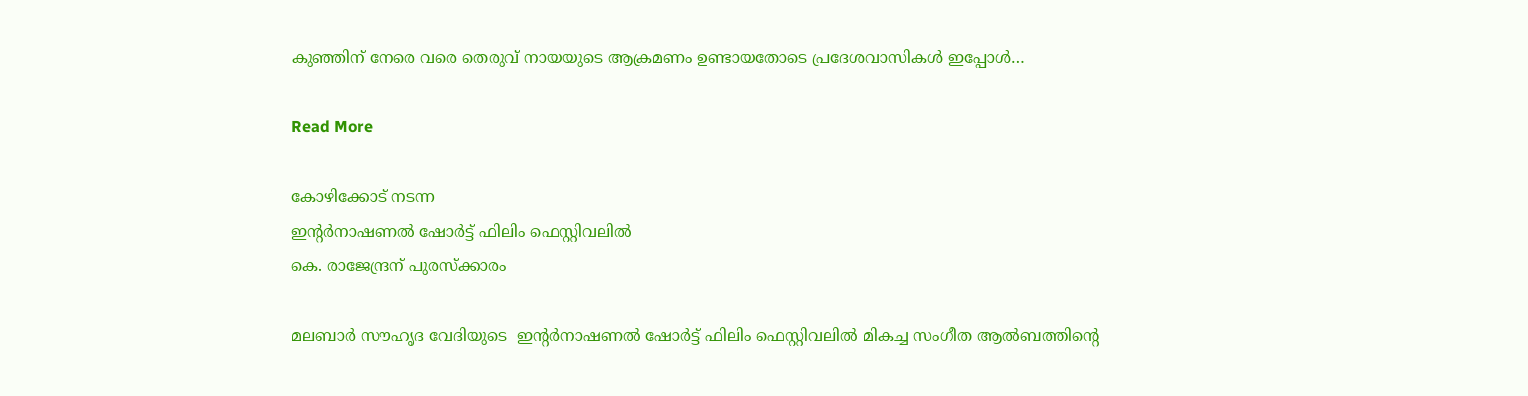കുഞ്ഞിന് നേരെ വരെ തെരുവ് നായയുടെ ആക്രമണം ഉണ്ടായതോടെ പ്രദേശവാസികള്‍ ഇപ്പോള്‍…

Read More

കോഴിക്കോട് നടന്ന
ഇൻ്റർനാഷണൽ ഷോർട്ട് ഫിലിം ഫെസ്റ്റിവലിൽ
കെ. രാജേന്ദ്രന് പുരസ്ക്കാരം

മലബാർ സൗഹൃദ വേദിയുടെ  ഇൻ്റർനാഷണൽ ഷോർട്ട് ഫിലിം ഫെസ്റ്റിവലിൽ മികച്ച സംഗീത ആൽബത്തിന്റെ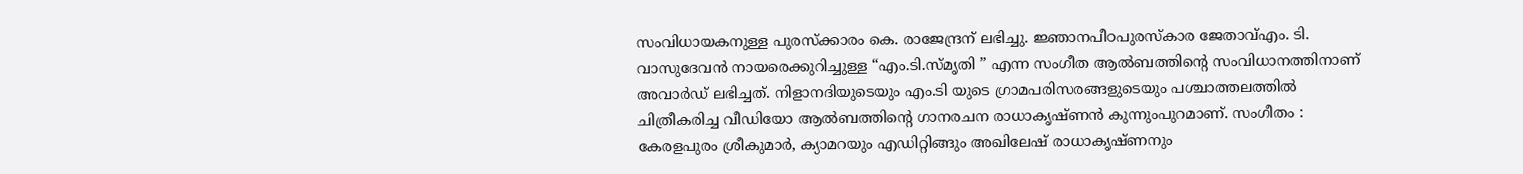സംവിധായകനുള്ള പുരസ്ക്കാരം കെ. രാജേന്ദ്രന് ലഭിച്ചു. ജ്ഞാനപീഠപുരസ്കാര ജേതാവ്എം. ടി. വാസുദേവൻ നായരെക്കുറിച്ചുള്ള “എം.ടി.സ്മൃതി ” എന്ന സംഗീത ആൽബത്തിന്റെ സംവിധാനത്തിനാണ് അവാർഡ് ലഭിച്ചത്. നിളാനദിയുടെയും എം.ടി യുടെ ഗ്രാമപരിസരങ്ങളുടെയും പശ്ചാത്തലത്തിൽ ചിത്രീകരിച്ച വീഡിയോ ആൽബത്തിന്റെ ഗാനരചന രാധാകൃഷ്ണൻ കുന്നുംപുറമാണ്. സംഗീതം : കേരളപുരം ശ്രീകുമാർ, ക്യാമറയും എഡിറ്റിങ്ങും അഖിലേഷ് രാധാകൃഷ്ണനും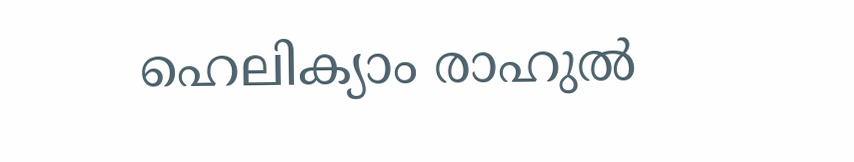ഹെലിക്യാം രാഹുൽ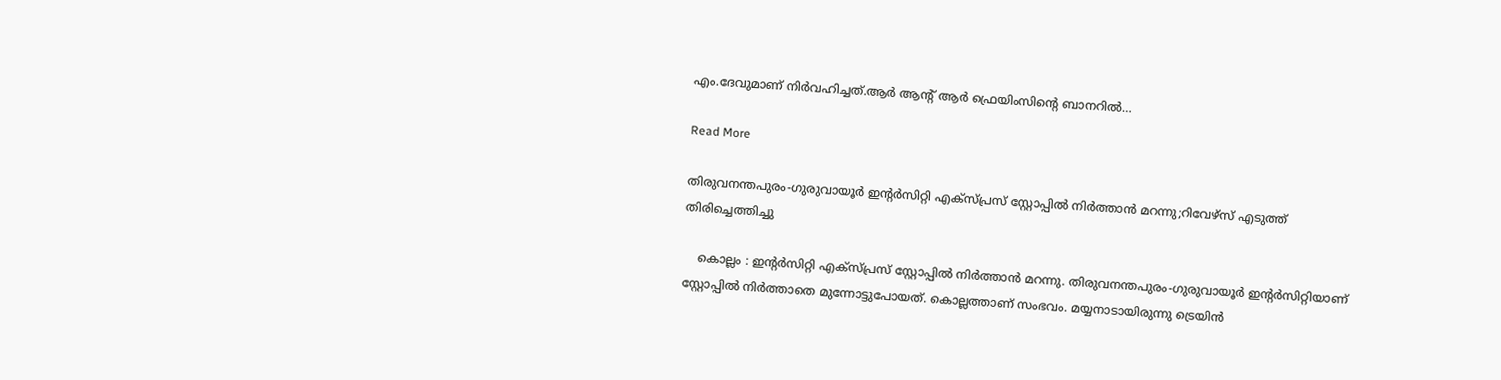എം.ദേവുമാണ് നിർവഹിച്ചത്.ആർ ആൻ്റ് ആർ ഫ്രെയിംസിന്റെ ബാനറിൽ…

Read More

തിരുവനന്തപുരം-ഗുരുവായൂർ ഇന്റർസിറ്റി എക്‌സ്പ്രസ് സ്റ്റോപ്പിൽ നിർത്താൻ മറന്നു;റിവേഴ്‌സ് എടുത്ത് തിരിച്ചെത്തിച്ചു

    കൊല്ലം : ഇന്റര്‍സിറ്റി എക്‌സ്പ്രസ് സ്റ്റോപ്പില്‍ നിര്‍ത്താന്‍ മറന്നു. തിരുവനന്തപുരം-ഗുരുവായൂര്‍ ഇന്റര്‍സിറ്റിയാണ് സ്റ്റോപ്പില്‍ നിര്‍ത്താതെ മുന്നോട്ടുപോയത്. കൊല്ലത്താണ് സംഭവം. മയ്യനാടായിരുന്നു ട്രെയിന്‍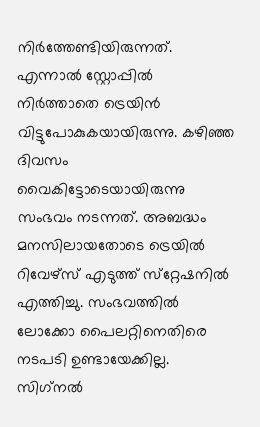നിര്‍ത്തേണ്ടിയിരുന്നത്. എന്നാല്‍ സ്റ്റോപ്പില്‍ നിര്‍ത്താതെ ട്രെയിന്‍ വിട്ടുപോകുകയായിരുന്നു. കഴിഞ്ഞ ദിവസം വൈകിട്ടോടെയായിരുന്നു സംഭവം നടന്നത്. അബദ്ധം മനസിലായതോടെ ട്രെയില്‍ റിവേഴ്‌സ് എടുത്ത് സ്‌റ്റേഷനില്‍ എത്തിച്ചു. സംഭവത്തില്‍ ലോക്കോ പൈലറ്റിനെതിരെ നടപടി ഉണ്ടായേക്കില്ല. സിഗ്‌നല്‍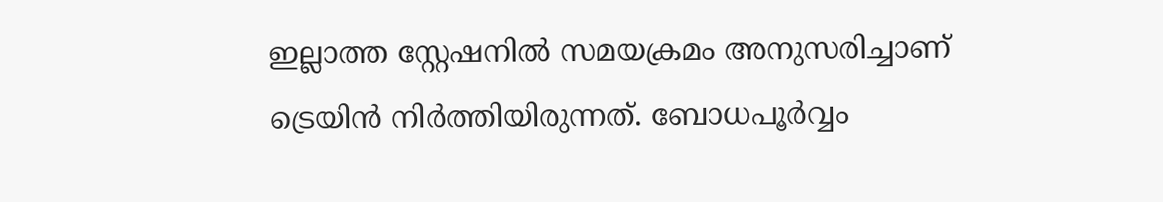ഇല്ലാത്ത സ്റ്റേഷനില്‍ സമയക്രമം അനുസരിച്ചാണ് ട്രെയിന്‍ നിര്‍ത്തിയിരുന്നത്. ബോധപൂര്‍വ്വം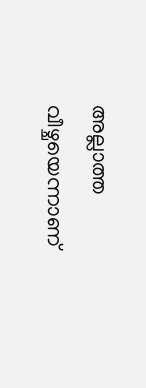അല്ലാത്ത വീഴ്ചയെന്നാണ്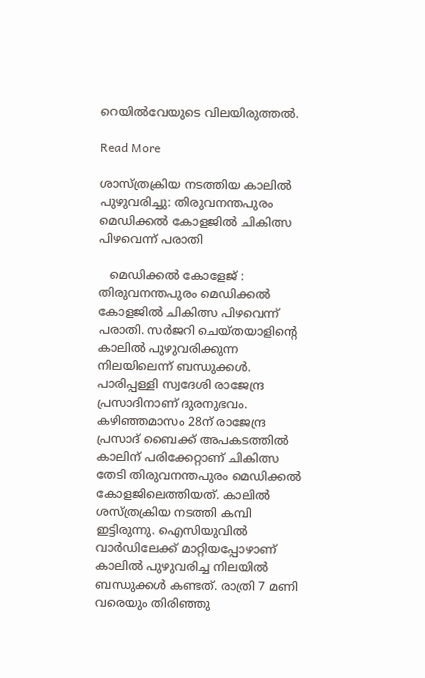റെയില്‍വേയുടെ വിലയിരുത്തല്‍.

Read More

ശാസ്ത്രക്രിയ നടത്തിയ കാലിൽ പുഴുവരിച്ചു: തിരുവനന്തപുരം മെഡിക്കൽ കോളജിൽ ചികിത്സ പിഴവെന്ന് പരാതി

   മെഡിക്കൽ കോളേജ് : തിരുവനന്തപുരം മെഡിക്കൽ കോളജിൽ ചികിത്സ പിഴവെന്ന് പരാതി. സർജറി ചെയ്തയാളിന്റെ കാലിൽ പുഴുവരിക്കുന്ന നിലയിലെന്ന് ബന്ധുക്കൾ. പാരിപ്പള്ളി സ്വദേശി രാജേന്ദ്ര പ്രസാദിനാണ് ദുരനുഭവം. കഴിഞ്ഞമാസം 28ന് രാജേന്ദ്ര പ്രസാദ് ബൈക്ക് അപകടത്തിൽ കാലിന് പരിക്കേറ്റാണ് ചികിത്സ തേടി തിരുവനന്തപുരം മെഡിക്കൽ കോളജിലെത്തിയത്. കാലിൽ ശസ്ത്രക്രിയ നടത്തി കമ്പി ഇട്ടിരുന്നു. ഐസിയുവിൽ വാർഡിലേക്ക് മാറ്റിയപ്പോഴാണ് കാലിൽ‌ പുഴുവരിച്ച നിലയിൽ ബന്ധുക്കൾ കണ്ടത്. രാത്രി 7 മണി വരെയും തിരിഞ്ഞു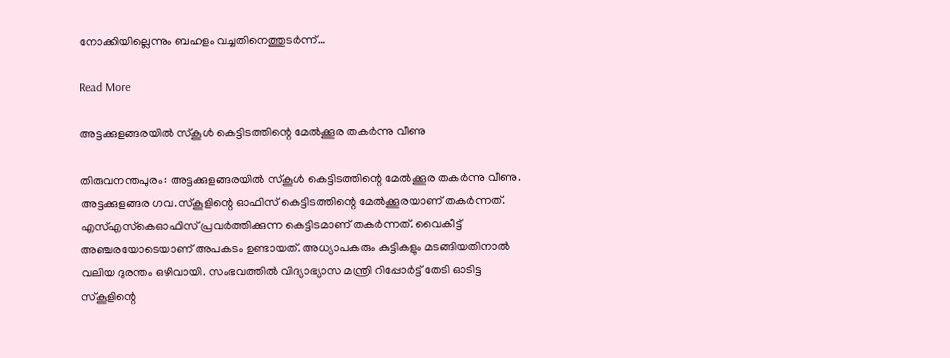നോക്കിയില്ലെന്നും ബഹളം വച്ചതിനെത്തുടർന്ന്…

Read More

അട്ടക്കുളങ്ങരയില്‍ സ്‌കൂള്‍ കെട്ടിടത്തിന്റെ മേല്‍ക്കൂര തകര്‍ന്നു വീണു

തിരുവനന്തപുരം: അട്ടക്കുളങ്ങരയില്‍ സ്‌കൂള്‍ കെട്ടിടത്തിന്റെ മേല്‍ക്കൂര തകര്‍ന്നു വീണു. അട്ടക്കുളങ്ങര ഗവ.സ്‌കൂളിന്റെ ഓഫിസ് കെട്ടിടത്തിന്റെ മേല്‍ക്കൂരയാണ് തകര്‍ന്നത്. എസ്എസ്‌കെഓഫിസ് പ്രവര്‍ത്തിക്കുന്ന കെട്ടിടമാണ് തകര്‍ന്നത്. വൈകീട്ട് അഞ്ചരയോടെയാണ് അപകടം ഉണ്ടായത്. അധ്യാപകരും കുട്ടികളും മടങ്ങിയതിനാല്‍ വലിയ ദുരന്തം ഒഴിവായി. സംഭവത്തില്‍ വിദ്യാഭ്യാസ മന്ത്രി റിപ്പോര്‍ട്ട് തേടി ഓടിട്ട സ്‌കൂളിന്റെ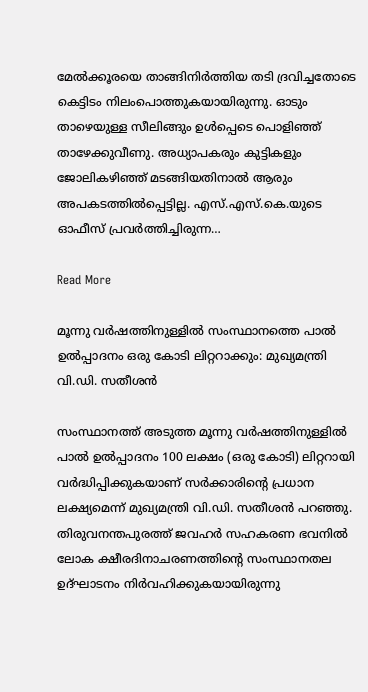മേല്‍ക്കൂരയെ താങ്ങിനിര്‍ത്തിയ തടി ദ്രവിച്ചതോടെ കെട്ടിടം നിലംപൊത്തുകയായിരുന്നു. ഓടും താഴെയുള്ള സീലിങ്ങും ഉള്‍പ്പെടെ പൊളിഞ്ഞ് താഴേക്കുവീണു. അധ്യാപകരും കുട്ടികളും ജോലികഴിഞ്ഞ് മടങ്ങിയതിനാല്‍ ആരും അപകടത്തില്‍പ്പെട്ടില്ല. എസ്.എസ്.കെ.യുടെ ഓഫീസ് പ്രവര്‍ത്തിച്ചിരുന്ന…

Read More

മൂന്നു വർഷത്തിനുള്ളിൽ സംസ്ഥാനത്തെ പാൽ ഉൽപ്പാദനം ഒരു കോടി ലിറ്ററാക്കും: മുഖ്യമന്ത്രി വി.ഡി. സതീശൻ

സംസ്ഥാനത്ത് അടുത്ത മൂന്നു വർഷത്തിനുള്ളിൽ പാൽ ഉൽപ്പാദനം 100 ലക്ഷം (ഒരു കോടി) ലിറ്ററായി വർദ്ധിപ്പിക്കുകയാണ് സർക്കാരിന്റെ പ്രധാന ലക്ഷ്യമെന്ന് മുഖ്യമന്ത്രി വി.ഡി. സതീശൻ പറഞ്ഞു. തിരുവനന്തപുരത്ത് ജവഹർ സഹകരണ ഭവനിൽ ലോക ക്ഷീരദിനാചരണത്തിന്റെ സംസ്ഥാനതല ഉദ്ഘാടനം നിർവഹിക്കുകയായിരുന്നു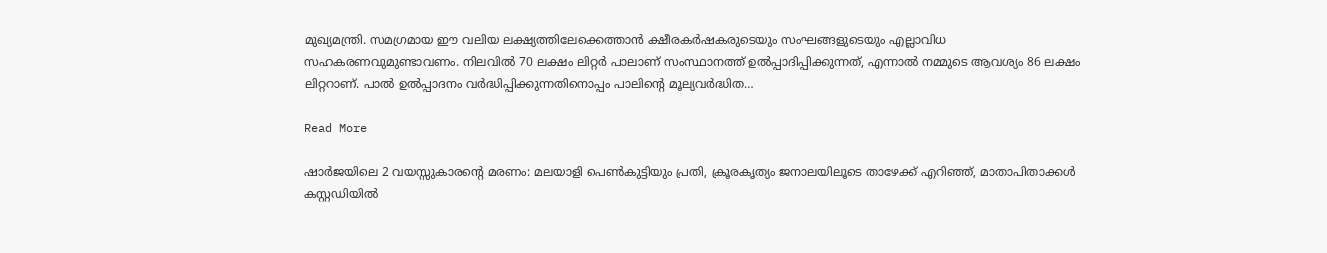മുഖ്യമന്ത്രി. സമഗ്രമായ ഈ വലിയ ലക്ഷ്യത്തിലേക്കെത്താൻ ക്ഷീരകർഷകരുടെയും സംഘങ്ങളുടെയും എല്ലാവിധ സഹകരണവുമുണ്ടാവണം. നിലവിൽ 70 ലക്ഷം ലിറ്റർ പാലാണ് സംസ്ഥാനത്ത് ഉൽപ്പാദിപ്പിക്കുന്നത്, എന്നാൽ നമ്മുടെ ആവശ്യം 86 ലക്ഷം ലിറ്ററാണ്. പാൽ ഉൽപ്പാദനം വർദ്ധിപ്പിക്കുന്നതിനൊപ്പം പാലിന്റെ മൂല്യവർദ്ധിത…

Read More

ഷാർജയിലെ 2 വയസ്സുകാരന്റെ മരണം: മലയാളി പെൺകുട്ടിയും പ്രതി, ക്രൂരകൃത്യം ജനാലയിലൂടെ താഴേക്ക് എറിഞ്ഞ്, മാതാപിതാക്കൾ കസ്റ്റഡിയിൽ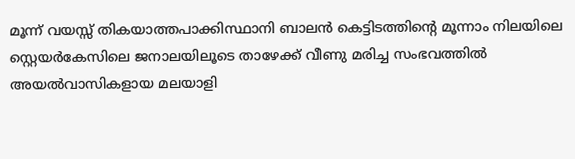മൂന്ന് വയസ്സ് തികയാത്തപാക്കിസ്ഥാനി ബാലൻ കെട്ടിടത്തിന്റെ മൂന്നാം നിലയിലെ സ്റ്റെയർകേസിലെ ജനാലയിലൂടെ താഴേക്ക് വീണു മരിച്ച സംഭവത്തിൽ അയൽവാസികളായ മലയാളി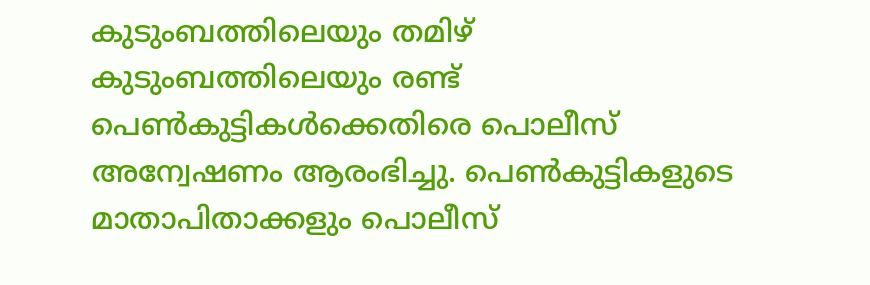കുടുംബത്തിലെയും തമിഴ് കുടുംബത്തിലെയും രണ്ട് പെൺകുട്ടികൾക്കെതിരെ പൊലീസ് അന്വേഷണം ആരംഭിച്ചു. പെൺകുട്ടികളുടെ മാതാപിതാക്കളും പൊലീസ്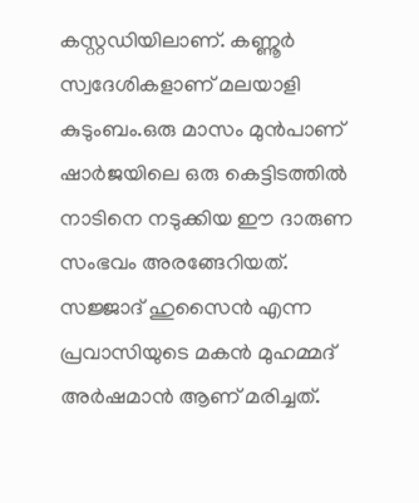കസ്റ്റഡിയിലാണ്. കണ്ണൂർ സ്വദേശികളാണ് മലയാളി കുടുംബം.ഒരു മാസം മുൻപാണ് ഷാർജയിലെ ഒരു കെട്ടിടത്തിൽ നാടിനെ നടുക്കിയ ഈ ദാരുണ സംഭവം അരങ്ങേറിയത്. സജ്ജാദ് ഹുസൈൻ എന്ന പ്രവാസിയുടെ മകൻ മുഹമ്മദ് അർഷമാൻ ആണ് മരിച്ചത്.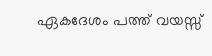ഏകദേശം പത്ത് വയസ്സ്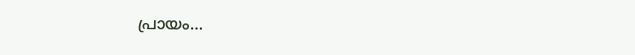പ്രായം…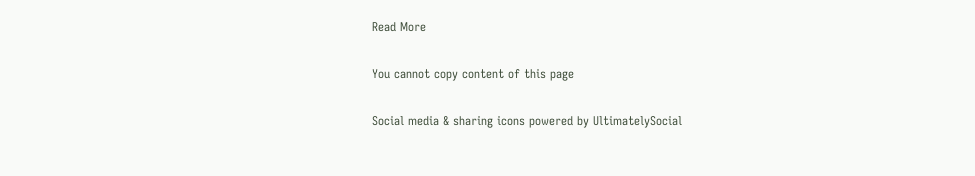Read More

You cannot copy content of this page

Social media & sharing icons powered by UltimatelySocial